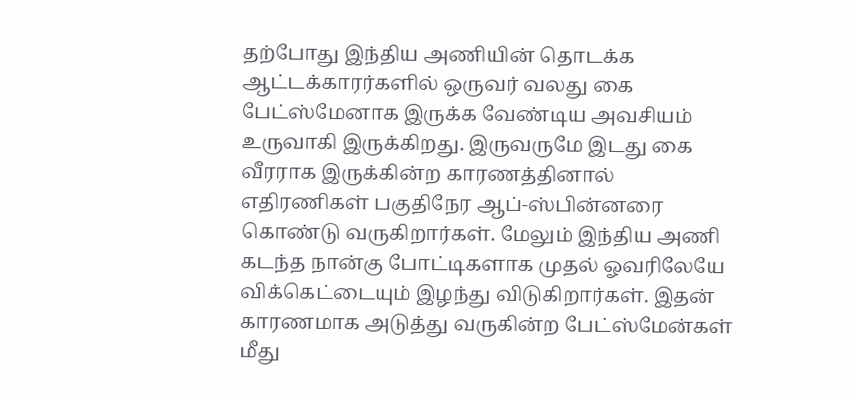தற்போது இந்திய அணியின் தொடக்க ஆட்டக்காரர்களில் ஒருவர் வலது கை பேட்ஸ்மேனாக இருக்க வேண்டிய அவசியம் உருவாகி இருக்கிறது. இருவருமே இடது கை வீரராக இருக்கின்ற காரணத்தினால் எதிரணிகள் பகுதிநேர ஆப்-ஸ்பின்னரை கொண்டு வருகிறார்கள். மேலும் இந்திய அணி கடந்த நான்கு போட்டிகளாக முதல் ஓவரிலேயே விக்கெட்டையும் இழந்து விடுகிறார்கள். இதன் காரணமாக அடுத்து வருகின்ற பேட்ஸ்மேன்கள் மீது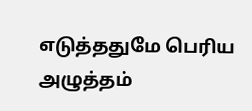எடுத்ததுமே பெரிய அழுத்தம்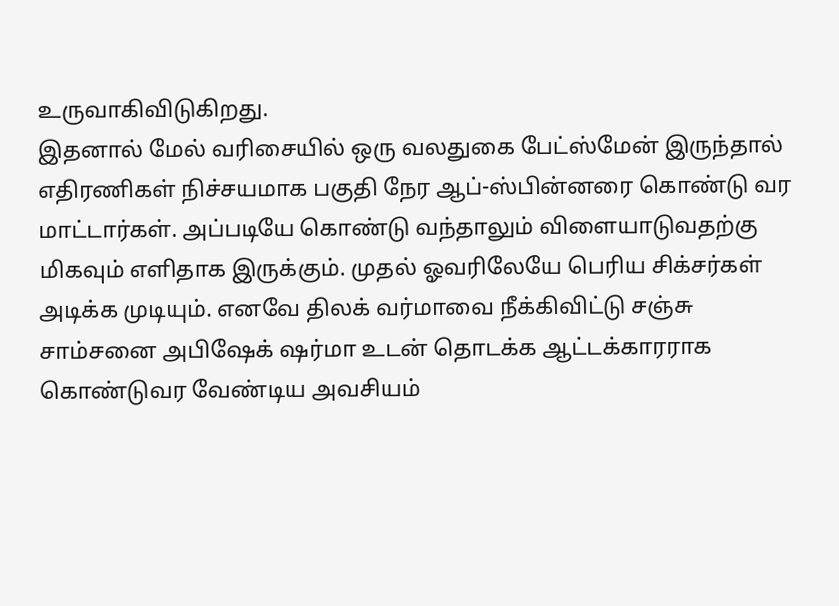உருவாகிவிடுகிறது.
இதனால் மேல் வரிசையில் ஒரு வலதுகை பேட்ஸ்மேன் இருந்தால் எதிரணிகள் நிச்சயமாக பகுதி நேர ஆப்-ஸ்பின்னரை கொண்டு வர மாட்டார்கள். அப்படியே கொண்டு வந்தாலும் விளையாடுவதற்கு மிகவும் எளிதாக இருக்கும். முதல் ஓவரிலேயே பெரிய சிக்சர்கள் அடிக்க முடியும். எனவே திலக் வர்மாவை நீக்கிவிட்டு சஞ்சு சாம்சனை அபிஷேக் ஷர்மா உடன் தொடக்க ஆட்டக்காரராக கொண்டுவர வேண்டிய அவசியம்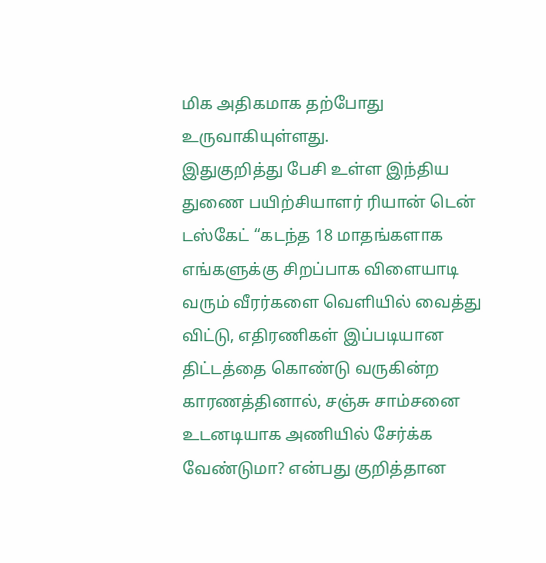மிக அதிகமாக தற்போது உருவாகியுள்ளது.
இதுகுறித்து பேசி உள்ள இந்திய துணை பயிற்சியாளர் ரியான் டென் டஸ்கேட் “கடந்த 18 மாதங்களாக எங்களுக்கு சிறப்பாக விளையாடி வரும் வீரர்களை வெளியில் வைத்து விட்டு, எதிரணிகள் இப்படியான திட்டத்தை கொண்டு வருகின்ற காரணத்தினால், சஞ்சு சாம்சனை உடனடியாக அணியில் சேர்க்க வேண்டுமா? என்பது குறித்தான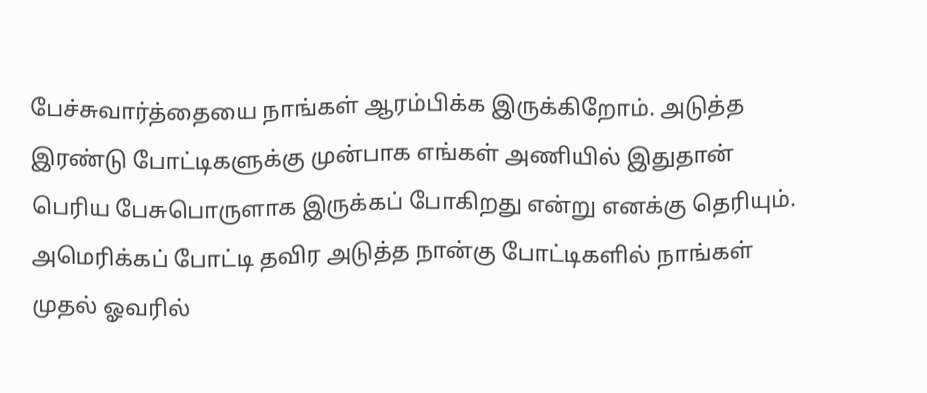பேச்சுவார்த்தையை நாங்கள் ஆரம்பிக்க இருக்கிறோம். அடுத்த இரண்டு போட்டிகளுக்கு முன்பாக எங்கள் அணியில் இதுதான் பெரிய பேசுபொருளாக இருக்கப் போகிறது என்று எனக்கு தெரியும். அமெரிக்கப் போட்டி தவிர அடுத்த நான்கு போட்டிகளில் நாங்கள் முதல் ஓவரில்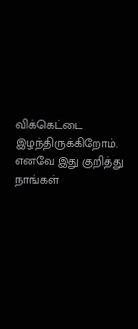விக்கெட்டை இழந்திருக்கிறோம். எனவே இது குறித்து நாங்கள்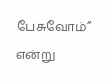பேசுவோம்” என்று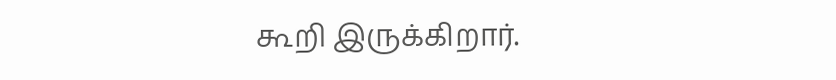கூறி இருக்கிறார்.